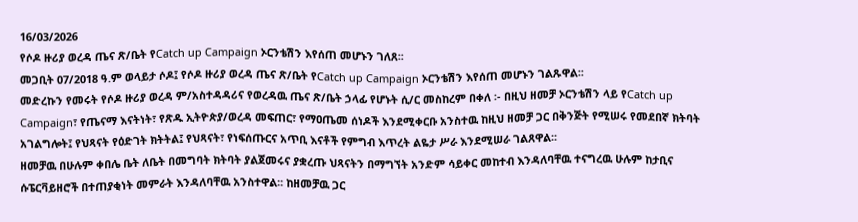16/03/2026
የሶዶ ዙሪያ ወረዳ ጤና ጽ/ቤት የCatch up Campaign ኦርንቴሽን እየሰጠ መሆኑን ገለጸ፡፡
መጋቢት 07/2018 ዓ.ም ወላይታ ሶዶ፤ የሶዶ ዙሪያ ወረዳ ጤና ጽ/ቤት የCatch up Campaign ኦርንቴሽን እየሰጠ መሆኑን ገልጹዋል፡፡
መድረኩን የመሩት የሶዶ ዙሪያ ወረዳ ም/አስተዳዳሪና የወረዳዉ ጤና ጽ/ቤት ኃላፊ የሆኑት ሲ/ር መስከረም በቀለ ፡- በዚህ ዘመቻ ኦርንቴሽን ላይ የCatch up Campaign፣ የጤናማ እናትነት፣ የጽዱ ኢትዮጵያ/ወረዳ መፍጠር፣ የማዐጤመ ሰነዶች እንደሚቀርቡ አንስተዉ ከዚህ ዘመቻ ጋር በቅንጅት የሚሠሩ የመደበኛ ክትባት አገልግሎት፤ የህጻናት የዕድገት ክትትል፤ የህጻናት፣ የነፍሰጡርና አጥቢ እናቶች የምግብ እጥረት ልዬታ ሥራ እንደሚሠራ ገልጸዋል፡፡
ዘመቻዉ በሁሉም ቀበሌ ቤት ለቤት በመግባት ክትባት ያልጀመሩና ያቋረጡ ህጻናትን በማግኘት አንድም ሳይቀር መከተብ እንዳለባቸዉ ተናግረዉ ሁሉም ከታቢና ሱፔርቫይዘሮች በተጠያቂነት መምራት እንዳለባቸዉ አንስተዋል፡፡ ከዘመቻዉ ጋር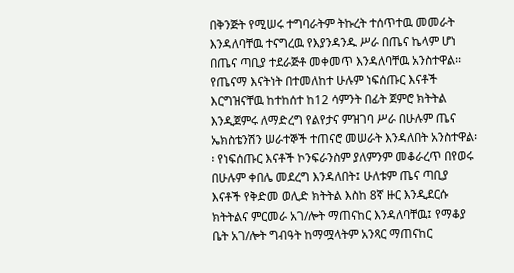በቅንጅት የሚሠሩ ተግባራትም ትኩረት ተሰጥተዉ መመራት እንዳለባቸዉ ተናግረዉ የእያንዳንዱ ሥራ በጤና ኬላም ሆነ በጤና ጣቢያ ተደራጅቶ መቀመጥ እንዳለባቸዉ አንስተዋል፡፡
የጤናማ እናትነት በተመለከተ ሁሉም ነፍሰጡር እናቶች እርግዝናቸዉ ከተከሰተ ከ12 ሳምንት በፊት ጀምሮ ክትትል እንዲጀምሩ ለማድረግ የልየታና ምዝገባ ሥራ በሁሉም ጤና ኤክስቴንሽን ሠራተኞች ተጠናሮ መሠራት እንዳለበት አንስተዋል፡፡ የነፍሰጡር እናቶች ኮንፍራንስም ያለምንም መቆራረጥ በየወሩ በሁሉም ቀበሌ መደረግ እንዳለበት፤ ሁለቱም ጤና ጣቢያ እናቶች የቅድመ ወሊድ ክትትል እስከ 8ኛ ዙር እንዲደርሱ ክትትልና ምርመራ አገ/ሎት ማጠናከር እንዳለባቸዉ፤ የማቆያ ቤት አገ/ሎት ግብዓት ከማሟላትም አንጻር ማጠናከር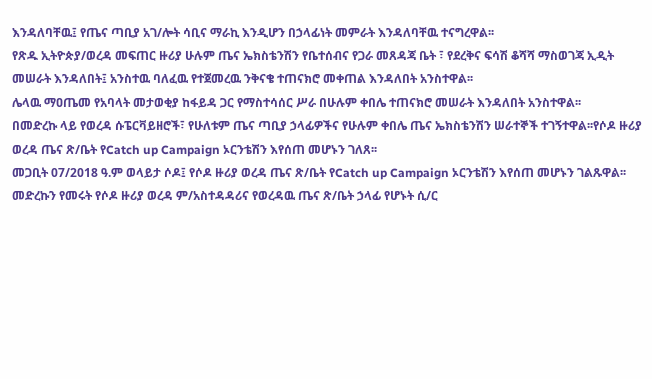እንዳለባቸዉ፤ የጤና ጣቢያ አገ/ሎት ሳቢና ማራኪ እንዲሆን በኃላፊነት መምራት እንዳለባቸዉ ተናግረዋል፡፡
የጽዱ ኢትዮጵያ/ወረዳ መፍጠር ዙሪያ ሁሉም ጤና ኤክስቴንሽን የቤተሰብና የጋራ መጸዳጃ ቤት ፣ የደረቅና ፍሳሽ ቆሻሻ ማስወገጃ ኢዲት መሠራት እንዳለበት፤ አንስተዉ ባለፈዉ የተጀመረዉ ንቅናቄ ተጠናክሮ መቀጠል እንዳለበት አንስተዋል፡፡
ሌላዉ ማዐጤመ የአባላት መታወቂያ ከፋይዳ ጋር የማስተሳሰር ሥራ በሁሉም ቀበሌ ተጠናክሮ መሠራት እንዳለበት አንስተዋል፡፡
በመድረኩ ላይ የወረዳ ሱፔርቫይዘሮች፣ የሁለቱም ጤና ጣቢያ ኃላፊዎችና የሁሉም ቀበሌ ጤና ኤክስቴንሽን ሠራተኞች ተገኝተዋል፡፡የሶዶ ዙሪያ ወረዳ ጤና ጽ/ቤት የCatch up Campaign ኦርንቴሽን እየሰጠ መሆኑን ገለጸ፡፡
መጋቢት 07/2018 ዓ.ም ወላይታ ሶዶ፤ የሶዶ ዙሪያ ወረዳ ጤና ጽ/ቤት የCatch up Campaign ኦርንቴሽን እየሰጠ መሆኑን ገልጹዋል፡፡
መድረኩን የመሩት የሶዶ ዙሪያ ወረዳ ም/አስተዳዳሪና የወረዳዉ ጤና ጽ/ቤት ኃላፊ የሆኑት ሲ/ር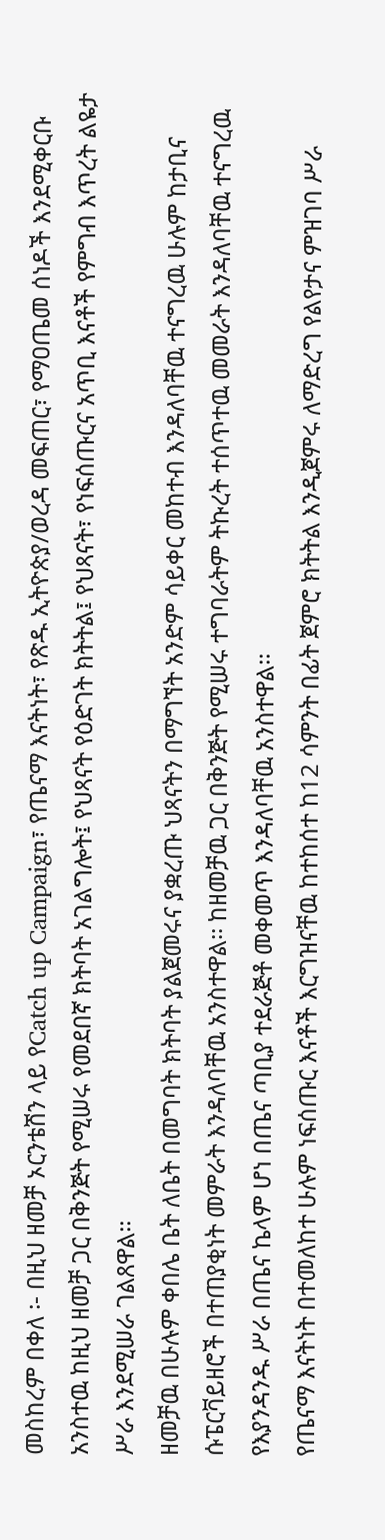መስከረም በቀለ ፡- በዚህ ዘመቻ ኦርንቴሽን ላይ የCatch up Campaign፣ የጤናማ እናትነት፣ የጽዱ ኢትዮጵያ/ወረዳ መፍጠር፣ የማዐጤመ ሰነዶች እንደሚቀርቡ አንስተዉ ከዚህ ዘመቻ ጋር በቅንጅት የሚሠሩ የመደበኛ ክትባት አገልግሎት፤ የህጻናት የዕድገት ክትትል፤ የህጻናት፣ የነፍሰጡርና አጥቢ እናቶች የምግብ እጥረት ልዬታ ሥራ እንደሚሠራ ገልጸዋል፡፡
ዘመቻዉ በሁሉም ቀበሌ ቤት ለቤት በመግባት ክትባት ያልጀመሩና ያቋረጡ ህጻናትን በማግኘት አንድም ሳይቀር መከተብ እንዳለባቸዉ ተናግረዉ ሁሉም ከታቢና ሱፔርቫይዘሮች በተጠያቂነት መምራት እንዳለባቸዉ አንስተዋል፡፡ ከዘመቻዉ ጋር በቅንጅት የሚሠሩ ተግባራትም ትኩረት ተሰጥተዉ መመራት እንዳለባቸዉ ተናግረዉ የእያንዳንዱ ሥራ በጤና ኬላም ሆነ በጤና ጣቢያ ተደራጅቶ መቀመጥ እንዳለባቸዉ አንስተዋል፡፡
የጤናማ እናትነት በተመለከተ ሁሉም ነፍሰጡር እናቶች እርግዝናቸዉ ከተከሰተ ከ12 ሳምንት በፊት ጀምሮ ክትትል እንዲጀምሩ ለማድረግ የልየታና ምዝገባ ሥራ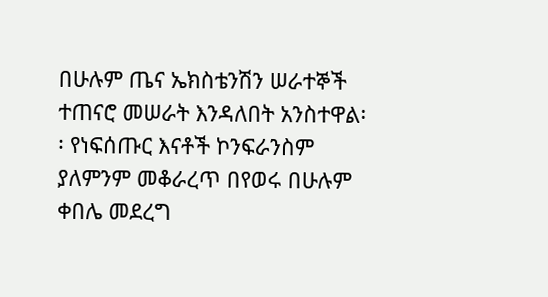በሁሉም ጤና ኤክስቴንሽን ሠራተኞች ተጠናሮ መሠራት እንዳለበት አንስተዋል፡፡ የነፍሰጡር እናቶች ኮንፍራንስም ያለምንም መቆራረጥ በየወሩ በሁሉም ቀበሌ መደረግ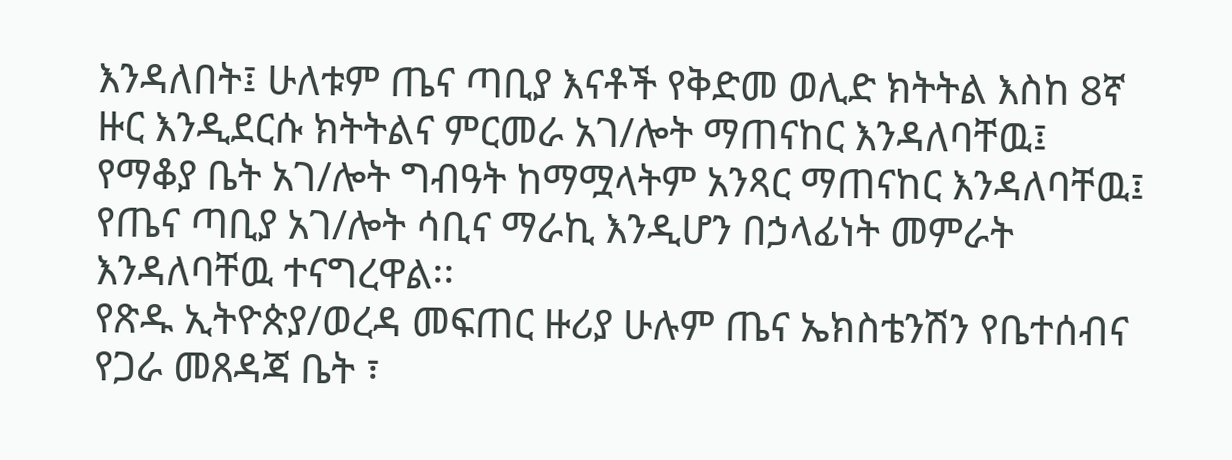እንዳለበት፤ ሁለቱም ጤና ጣቢያ እናቶች የቅድመ ወሊድ ክትትል እስከ 8ኛ ዙር እንዲደርሱ ክትትልና ምርመራ አገ/ሎት ማጠናከር እንዳለባቸዉ፤ የማቆያ ቤት አገ/ሎት ግብዓት ከማሟላትም አንጻር ማጠናከር እንዳለባቸዉ፤ የጤና ጣቢያ አገ/ሎት ሳቢና ማራኪ እንዲሆን በኃላፊነት መምራት እንዳለባቸዉ ተናግረዋል፡፡
የጽዱ ኢትዮጵያ/ወረዳ መፍጠር ዙሪያ ሁሉም ጤና ኤክስቴንሽን የቤተሰብና የጋራ መጸዳጃ ቤት ፣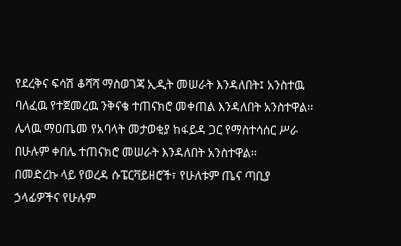የደረቅና ፍሳሽ ቆሻሻ ማስወገጃ ኢዲት መሠራት እንዳለበት፤ አንስተዉ ባለፈዉ የተጀመረዉ ንቅናቄ ተጠናክሮ መቀጠል እንዳለበት አንስተዋል፡፡
ሌላዉ ማዐጤመ የአባላት መታወቂያ ከፋይዳ ጋር የማስተሳሰር ሥራ በሁሉም ቀበሌ ተጠናክሮ መሠራት እንዳለበት አንስተዋል፡፡
በመድረኩ ላይ የወረዳ ሱፔርቫይዘሮች፣ የሁለቱም ጤና ጣቢያ ኃላፊዎችና የሁሉም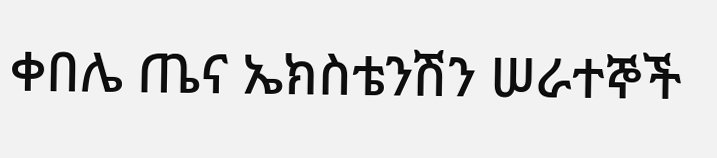ቀበሌ ጤና ኤክስቴንሽን ሠራተኞች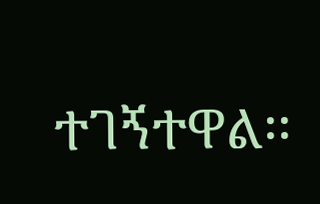ተገኝተዋል፡፡